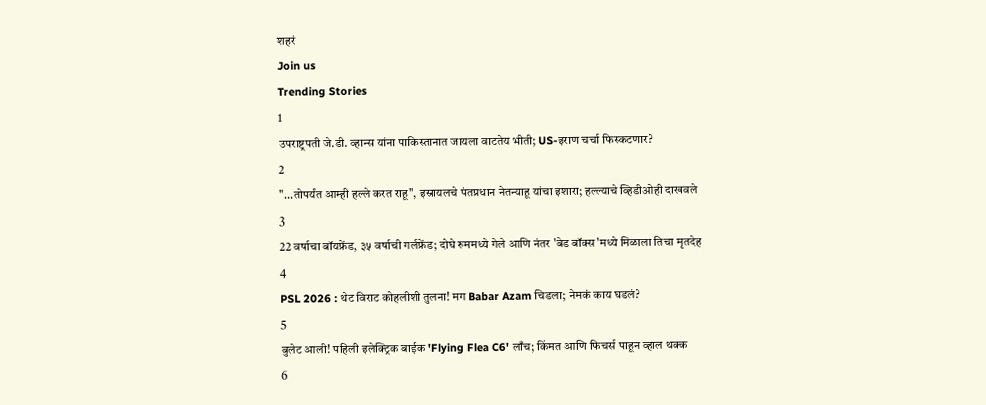शहरं
Join us
Trending Stories
1
उपराष्ट्रपती जे.डी. व्हान्स यांना पाकिस्तानात जायला वाटतेय भीती; US-इराण चर्चा फिस्कटणार?
2
"...तोपर्यंत आम्ही हल्ले करत राहू", इस्रायलचे पंतप्रधान नेतन्याहू यांचा इशारा; हल्ल्याचे व्हिडीओही दाखवले
3
22 वर्षाचा बॉयफ्रेंड, ३५ वर्षाची गर्लफ्रेंड; दोघे रुममध्ये गेले आणि नंतर 'बेड बॉक्स'मध्ये मिळाला तिचा मृतदेह
4
PSL 2026 : थेट विराट कोहलीशी तुलना! मग Babar Azam चिडला; नेमकं काय घडलं?
5
बुलेट आली! पहिली इलेक्ट्रिक बाईक 'Flying Flea C6' लाँच; किंमत आणि फिचर्स पाहून व्हाल थक्क
6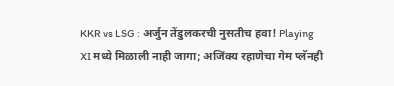KKR vs LSG : अर्जुन तेंडुलकरची नुसतीच हवा! Playing XI मध्ये मिळाली नाही जागा; अजिंक्य रहाणेचा गेम प्लॅनही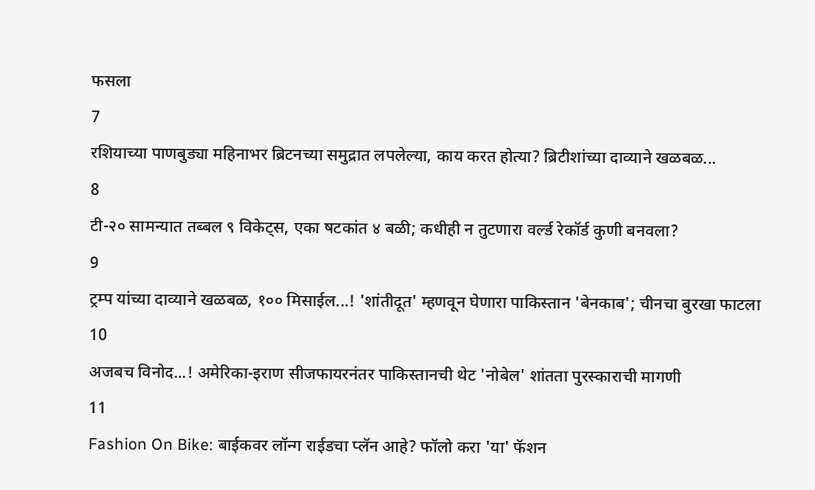फसला
7
रशियाच्या पाणबुड्या महिनाभर ब्रिटनच्या समुद्रात लपलेल्या, काय करत होत्या? ब्रिटीशांच्या दाव्याने खळबळ...
8
टी-२० सामन्यात तब्बल ९ विकेट्स, एका षटकांत ४ बळी; कधीही न तुटणारा वर्ल्ड रेकॉर्ड कुणी बनवला?
9
ट्रम्प यांच्या दाव्याने खळबळ, १०० मिसाईल...! 'शांतीदूत' म्हणवून घेणारा पाकिस्तान 'बेनकाब'; चीनचा बुरखा फाटला
10
अजबच विनोद...! अमेरिका-इराण सीजफायरनंतर पाकिस्तानची थेट 'नोबेल' शांतता पुरस्काराची मागणी
11
Fashion On Bike: बाईकवर लॉन्ग राईडचा प्लॅन आहे? फॉलो करा 'या' फॅशन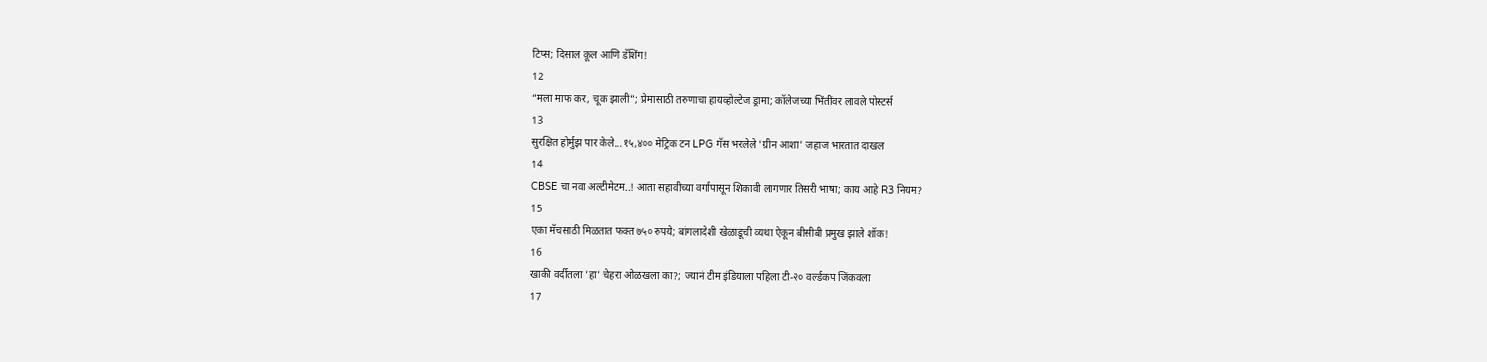टिप्स; दिसाल कूल आणि डॅशिंग!
12
“मला माफ कर, चूक झाली”; प्रेमासाठी तरुणाचा हायव्होल्टेज ड्रामा; कॉलेजच्या भिंतींवर लावले पोस्टर्स
13
सुरक्षित होर्मुझ पार केले...१५,४०० मेट्रिक टन LPG गॅस भरलेले 'ग्रीन आशा' जहाज भारतात दाखल
14
CBSE चा नवा अल्टीमेटम..! आता सहावीच्या वर्गापासून शिकावी लागणार तिसरी भाषा; काय आहे R3 नियम?
15
एका मॅचसाठी मिळतात फक्त ७५० रुपये; बांगलादेशी खेळाडूची व्यथा ऐकून बीसीबी प्रमुख झाले शॉक!
16
खाकी वर्दीतला 'हा' चेहरा ओळखला का?; ज्यानं टीम इंडियाला पहिला टी-२० वर्ल्डकप जिंकवला
17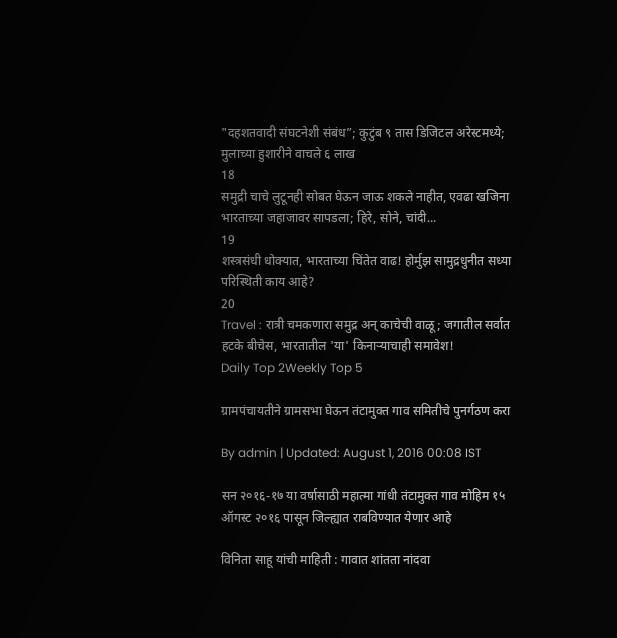"दहशतवादी संघटनेशी संबंध”; कुटुंब ९ तास डिजिटल अरेस्टमध्ये; मुलाच्या हुशारीने वाचले ६ लाख
18
समुद्री चाचे लुटूनही सोबत घेऊन जाऊ शकले नाहीत, एवढा खजिना भारताच्या जहाजावर सापडला; हिरे, सोने, चांदी...
19
शस्त्रसंधी धोक्यात, भारताच्या चिंतेत वाढ! होर्मुझ सामुद्रधुनीत सध्या परिस्थिती काय आहे?
20
Travel : रात्री चमकणारा समुद्र अन् काचेची वाळू; जगातील सर्वात हटके बीचेस, भारतातील 'या' किनाऱ्याचाही समावेश!
Daily Top 2Weekly Top 5

ग्रामपंचायतीने ग्रामसभा घेऊन तंटामुक्त गाव समितीचे पुनर्गठण करा

By admin | Updated: August 1, 2016 00:08 IST

सन २०१६-१७ या वर्षासाठी महात्मा गांधी तंटामुक्त गाव मोहिम १५ ऑगस्ट २०१६ पासून जिल्ह्यात राबविण्यात येणार आहे

विनिता साहू यांची माहिती : गावात शांतता नांदवा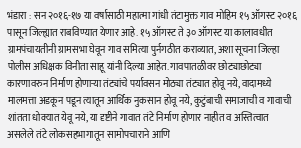भंडारा : सन २०१६-१७ या वर्षासाठी महात्मा गांधी तंटामुक्त गाव मोहिम १५ ऑगस्ट २०१६ पासून जिल्ह्यात राबविण्यात येणार आहे. १५ ऑगस्ट ते ३० ऑगस्ट या कालावधीत ग्रामपंचायतीनी ग्रामसभा घेवून गाव समित्या पुर्नगठीत कराव्यात, अशा सूचना जिल्हा पोलीस अधिक्षक विनीता साहू यांनी दिल्या आहेत. गावपातळीवर छोट्याछोट्या कारणावरुन निर्माण होणाऱ्या तंट्यांचे पर्यावसन मोठ्या तंट्यात होवू नये, वादामध्ये मालमत्ता अडकून पडून त्यातून आर्थिक नुकसान होवू नये, कुटुंबाची समाजाची व गावाची शांतता धोक्यात येवू नये, या दृष्टीने गावात तंटे निर्माण होणार नाहीत व अस्तित्वात असलेले तंटे लोकसहभागातून सामोपचाराने आणि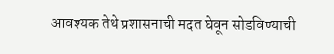आवश्यक तेथे प्रशासनाची मदत घेवून सोडविण्याची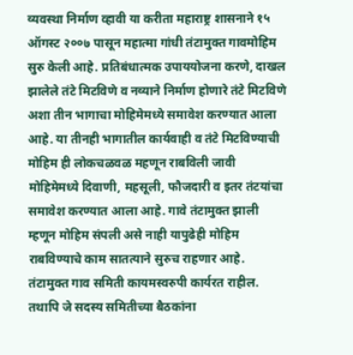व्यवस्था निर्माण व्हावी या करीता महाराष्ट्र शासनाने १५ ऑगस्ट २००७ पासून महात्मा गांधी तंटामुक्त गावमोहिम सुरु केली आहे. प्रतिबंधात्मक उपाययोजना करणे, दाखल झालेले तंटे मिटविणे व नव्याने निर्माण होणारे तंटे मिटविणे अशा तीन भागाचा मोहिमेमध्ये समावेश करण्यात आला आहे. या तीनही भागातील कार्यवाही व तंटे मिटविण्याची मोहिम ही लोकचळवळ महणून राबविली जावी मोहिमेमध्ये दिवाणी, महसूली, फौजदारी व इतर तंटयांचा समावेश करण्यात आला आहे. गावे तंटामुक्त झाली म्हणून मोहिम संपली असे नाही यापुढेही मोहिम राबविण्याचे काम सातत्याने सुरुच राहणार आहे. तंटामुक्त गाव समिती कायमस्वरुपी कार्यरत राहील. तथापि जे सदस्य समितीच्या बैठकांना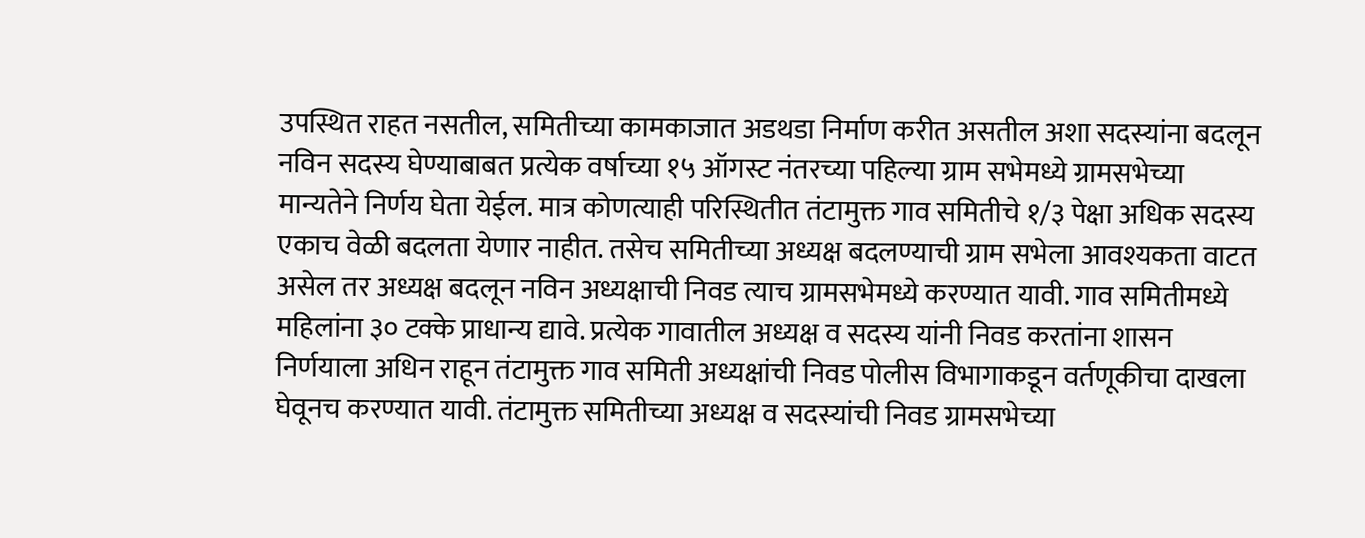उपस्थित राहत नसतील, समितीच्या कामकाजात अडथडा निर्माण करीत असतील अशा सदस्यांना बदलून नविन सदस्य घेण्याबाबत प्रत्येक वर्षाच्या १५ ऑगस्ट नंतरच्या पहिल्या ग्राम सभेमध्ये ग्रामसभेच्या मान्यतेने निर्णय घेता येईल. मात्र कोणत्याही परिस्थितीत तंटामुक्त गाव समितीचे १/३ पेक्षा अधिक सदस्य एकाच वेळी बदलता येणार नाहीत. तसेच समितीच्या अध्यक्ष बदलण्याची ग्राम सभेला आवश्यकता वाटत असेल तर अध्यक्ष बदलून नविन अध्यक्षाची निवड त्याच ग्रामसभेमध्ये करण्यात यावी. गाव समितीमध्ये महिलांना ३० टक्के प्राधान्य द्यावे. प्रत्येक गावातील अध्यक्ष व सदस्य यांनी निवड करतांना शासन निर्णयाला अधिन राहून तंटामुक्त गाव समिती अध्यक्षांची निवड पोलीस विभागाकडून वर्तणूकीचा दाखला घेवूनच करण्यात यावी. तंटामुक्त समितीच्या अध्यक्ष व सदस्यांची निवड ग्रामसभेच्या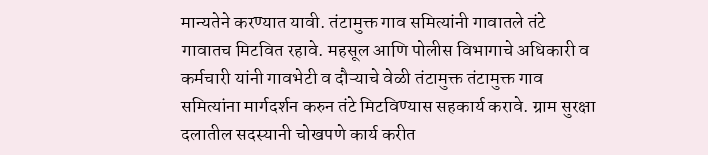मान्यतेने करण्यात यावी. तंटामुक्त गाव समित्यांनी गावातले तंटे गावातच मिटवित रहावे. महसूल आणि पोलीस विभागाचे अधिकारी व कर्मचारी यांनी गावभेटी व दौऱ्याचे वेळी तंटामुक्त तंटामुक्त गाव समित्यांना मार्गदर्शन करुन तंटे मिटविण्यास सहकार्य करावे. ग्राम सुरक्षा दलातील सदस्यानी चोखपणे कार्य करीत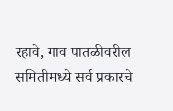रहावे, गाव पातळीवरील समितीमध्ये सर्व प्रकारचे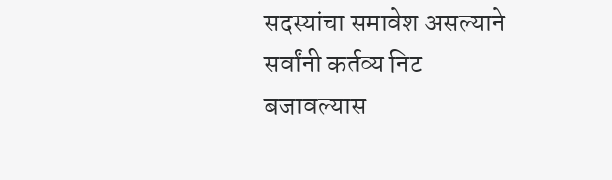सदस्यांचा समावेश असल्याने सर्वांनी कर्तव्य निट बजावल्यास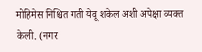मोहिमेस निश्चित गती येवू शकेल अशी अपेक्षा व्यक्त केली. (नगर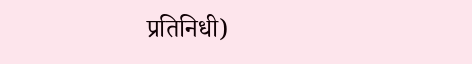प्रतिनिधी)